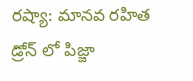రష్యా: మానవ రహిత డ్రోన్ లో పిజ్జా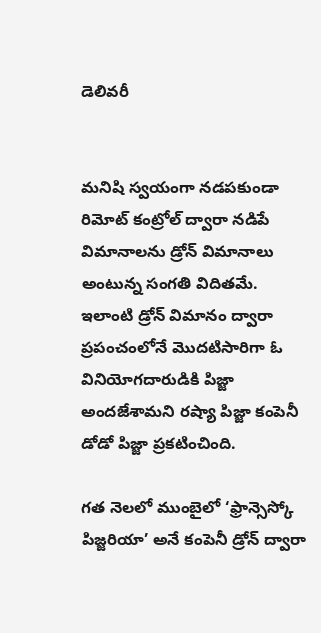డెలివరీ


మనిషి స్వయంగా నడపకుండా రిమోట్ కంట్రోల్ ద్వారా నడిపే విమానాలను డ్రోన్ విమానాలు అంటున్న సంగతి విదితమే. ఇలాంటి డ్రోన్ విమానం ద్వారా ప్రపంచంలోనే మొదటిసారిగా ఓ వినియోగదారుడికి పిజ్జా అందజేశామని రష్యా పిజ్జా కంపెనీ డోడో పిజ్జా ప్రకటించింది.

గత నెలలో ముంబైలో ‘ఫ్రాన్సెస్కో పిజ్జరియా’ అనే కంపెనీ డ్రోన్ ద్వారా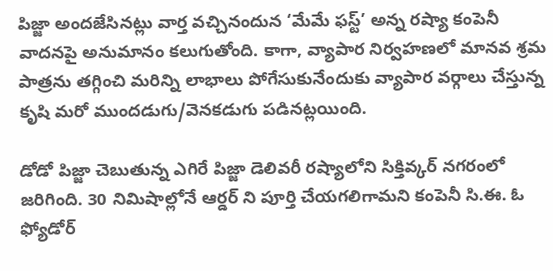పిజ్జా అందజేసినట్లు వార్త వచ్చినందున ‘మేమే ఫస్ట్’ అన్న రష్యా కంపెనీ వాదనపై అనుమానం కలుగుతోంది. కాగా, వ్యాపార నిర్వహణలో మానవ శ్రమ పాత్రను తగ్గించి మరిన్ని లాభాలు పోగేసుకునేందుకు వ్యాపార వర్గాలు చేస్తున్న కృషి మరో ముందడుగు/వెనకడుగు పడినట్లయింది.

డోడో పిజ్జా చెబుతున్న ఎగిరే పిజ్జా డెలివరీ రష్యాలోని సిక్తివ్కర్ నగరంలో జరిగింది. 30 నిమిషాల్లోనే ఆర్డర్ ని పూర్తి చేయగలిగామని కంపెనీ సి.ఈ. ఓ ఫ్యోడోర్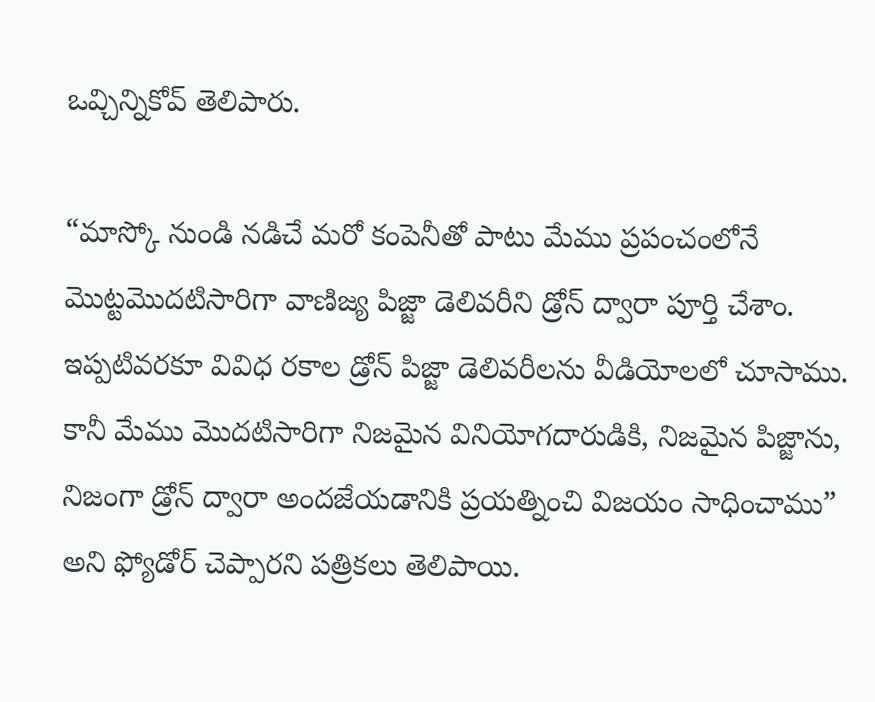ఒవ్చిన్నికోవ్ తెలిపారు.

“మాస్కో నుండి నడిచే మరో కంపెనీతో పాటు మేము ప్రపంచంలోనే మొట్టమొదటిసారిగా వాణిజ్య పిజ్జా డెలివరీని డ్రోన్ ద్వారా పూర్తి చేశాం. ఇప్పటివరకూ వివిధ రకాల డ్రోన్ పిజ్జా డెలివరీలను వీడియోలలో చూసాము. కానీ మేము మొదటిసారిగా నిజమైన వినియోగదారుడికి, నిజమైన పిజ్జాను, నిజంగా డ్రోన్ ద్వారా అందజేయడానికి ప్రయత్నించి విజయం సాధించాము” అని ఫ్యోడోర్ చెప్పారని పత్రికలు తెలిపాయి.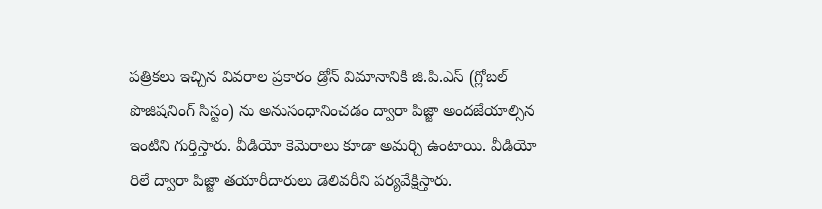పత్రికలు ఇచ్చిన వివరాల ప్రకారం డ్రోన్ విమానానికి జి.పి.ఎస్ (గ్లోబల్ పొజిషనింగ్ సిస్టం) ను అనుసంధానించడం ద్వారా పిజ్జా అందజేయాల్సిన ఇంటిని గుర్తిస్తారు. వీడియో కెమెరాలు కూడా అమర్చి ఉంటాయి. వీడియో రిలే ద్వారా పిజ్జా తయారీదారులు డెలివరీని పర్యవేక్షిస్తారు.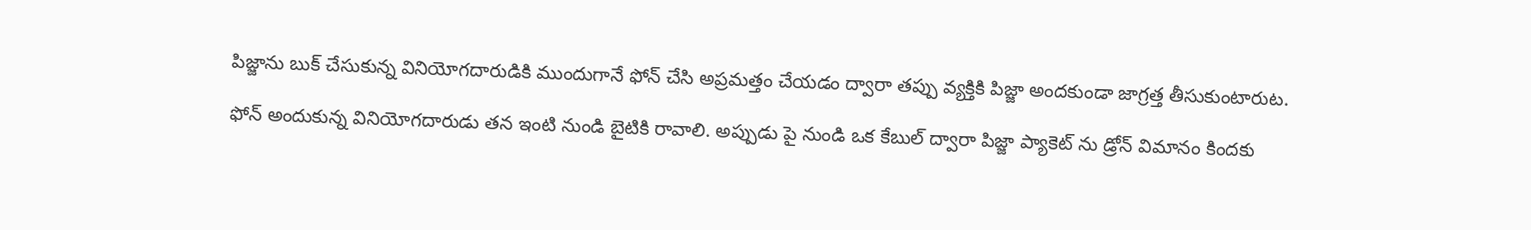పిజ్జాను బుక్ చేసుకున్న వినియోగదారుడికి ముందుగానే ఫోన్ చేసి అప్రమత్తం చేయడం ద్వారా తప్పు వ్యక్తికి పిజ్జా అందకుండా జాగ్రత్త తీసుకుంటారుట.

ఫోన్ అందుకున్న వినియోగదారుడు తన ఇంటి నుండి బైటికి రావాలి. అప్పుడు పై నుండి ఒక కేబుల్ ద్వారా పిజ్జా ప్యాకెట్ ను డ్రోన్ విమానం కిందకు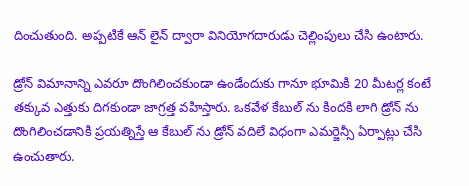దించుతుంది. అప్పటికే ఆన్ లైన్ ద్వారా వినియోగదారుడు చెల్లింపులు చేసి ఉంటారు.

డ్రోన్ విమానాన్ని ఎవరూ దొంగిలించకుండా ఉండేందుకు గానూ భూమికి 20 మీటర్ల కంటే తక్కువ ఎత్తుకు దిగకుండా జాగ్రత్త వహిస్తారు. ఒకవేళ కేబుల్ ను కిందకి లాగి డ్రోన్ ను దొంగిలించడానికి ప్రయత్నిస్తే ఆ కేబుల్ ను డ్రోన్ వదిలే విధంగా ఎమర్జెన్సీ ఏర్పాట్లు చేసి ఉంచుతారు.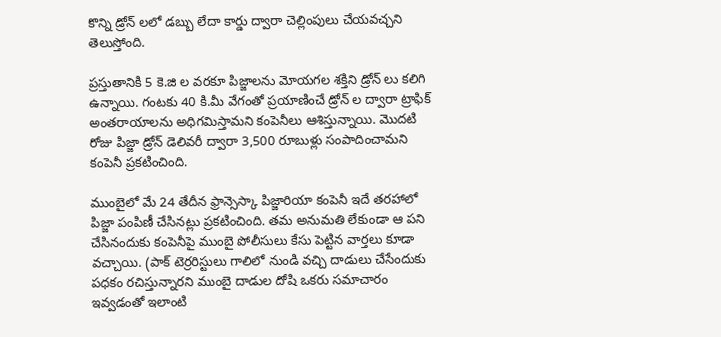కొన్ని డ్రోన్ లలో డబ్బు లేదా కార్డు ద్వారా చెల్లింపులు చేయవచ్చని తెలుస్తోంది.

ప్రస్తుతానికి 5 కె.జి ల వరకూ పిజ్జాలను మోయగల శక్తిని డ్రోన్ లు కలిగి ఉన్నాయి. గంటకు 40 కి.మీ వేగంతో ప్రయాణించే డ్రోన్ ల ద్వారా ట్రాఫిక్ అంతరాయాలను అధిగమిస్తామని కంపెనీలు ఆశిస్తున్నాయి. మొదటి రోజు పిజ్జా డ్రోన్ డెలివరీ ద్వారా 3,500 రూబుళ్లు సంపాదించామని కంపెనీ ప్రకటించింది.

ముంబైలో మే 24 తేదీన ఫ్రాన్సెస్కా పిజ్జారియా కంపెనీ ఇదే తరహాలో పిజ్జా పంపిణీ చేసినట్లు ప్రకటించింది. తమ అనుమతి లేకుండా ఆ పని చేసినందుకు కంపెనీపై ముంబై పోలీసులు కేసు పెట్టిన వార్తలు కూడా వచ్చాయి. (పాక్ టెర్రరిస్టులు గాలిలో నుండి వచ్చి దాడులు చేసేందుకు పధకం రచిస్తున్నారని ముంబై దాడుల దోషి ఒకరు సమాచారం ఇవ్వడంతో ఇలాంటి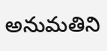అనుమతిని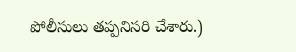పోలీసులు తప్పనిసరి చేశారు.)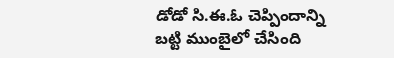డోడో సి.ఈ.ఓ చెప్పిందాన్ని బట్టి ముంబైలో చేసింది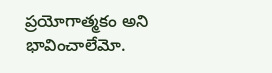ప్రయోగాత్మకం అని భావించాలేమో.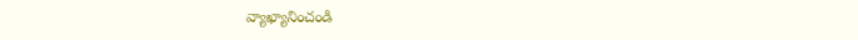వ్యాఖ్యానించండి